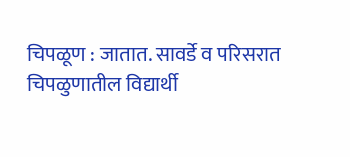चिपळूण : जातात. सावर्डे व परिसरात चिपळुणातील विद्यार्थी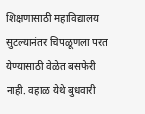शिक्षणासाठी महाविद्यालय सुटल्यानंतर चिपळूणला परत येण्यासाठी वेळेत बसफेरी नाही. वहाळ येथे बुधवारी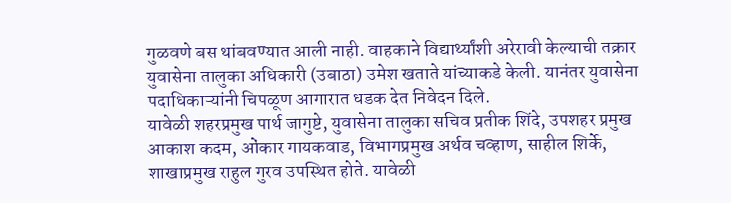गुळवणे बस थांबवण्यात आली नाही. वाहकाने विद्यार्थ्यांशी अरेरावी केल्याची तक्रार युवासेना तालुका अधिकारी (उबाठा) उमेश खताते यांच्याकडे केली. यानंतर युवासेना पदाधिकाऱ्यांनी चिपळूण आगारात धडक देत निवेदन दिले.
यावेळी शहरप्रमुख पार्थ जागुष्टे, युवासेना तालुका सचिव प्रतीक शिंदे, उपशहर प्रमुख आकाश कदम, ओंकार गायकवाड, विभागप्रमुख अर्थव चव्हाण, साहील शिर्के, शाखाप्रमुख राहुल गुरव उपस्थित होते. यावेळी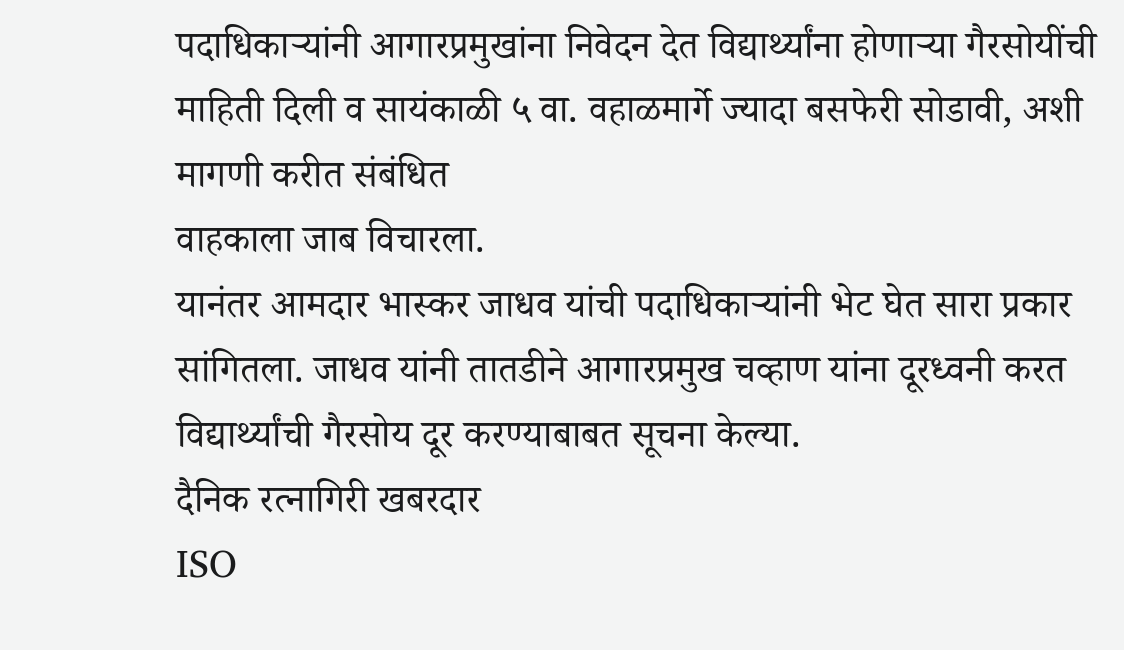पदाधिकाऱ्यांनी आगारप्रमुखांना निवेदन देत विद्यार्थ्यांना होणाऱ्या गैरसोयींची माहिती दिली व सायंकाळी ५ वा. वहाळमार्गे ज्यादा बसफेरी सोडावी, अशी मागणी करीत संबंधित
वाहकाला जाब विचारला.
यानंतर आमदार भास्कर जाधव यांची पदाधिकाऱ्यांनी भेट घेत सारा प्रकार सांगितला. जाधव यांनी तातडीने आगारप्रमुख चव्हाण यांना दूरध्वनी करत विद्यार्थ्यांची गैरसोय दूर करण्याबाबत सूचना केल्या.
दैनिक रत्नागिरी खबरदार
ISO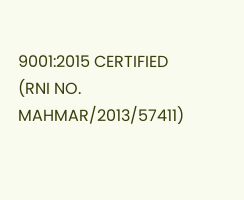9001:2015 CERTIFIED
(RNI NO. MAHMAR/2013/57411)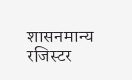शासनमान्य रजिस्टर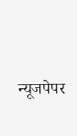न्यूजपेपर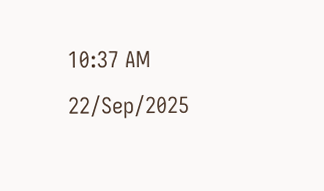10:37 AM 22/Sep/2025